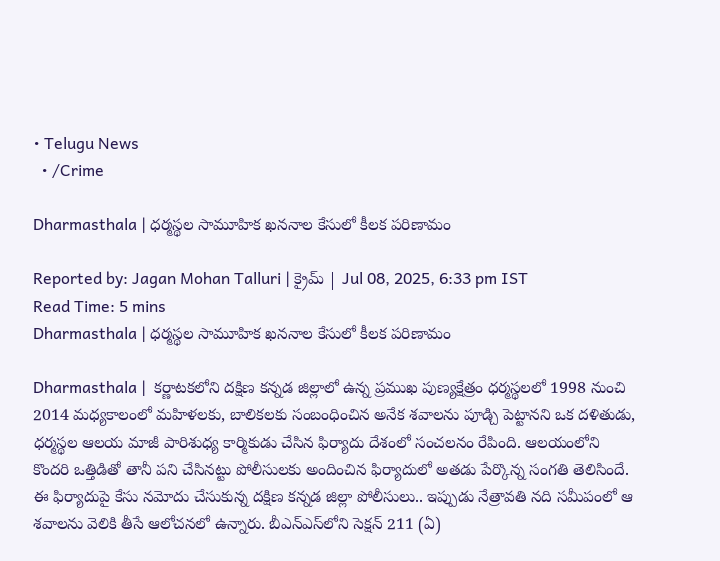• Telugu News
  • /Crime

Dharmasthala | ధర్మస్థల సామూహిక ఖననాల కేసులో కీలక పరిణామం

Reported by: Jagan Mohan Talluri | క్రైమ్‌ | Jul 08, 2025, 6:33 pm IST
Read Time: 5 mins
Dharmasthala | ధర్మస్థల సామూహిక ఖననాల కేసులో కీలక పరిణామం

Dharmasthala |  కర్ణాటకలోని దక్షిణ కన్నడ జిల్లాలో ఉన్న ప్రముఖ పుణ్యక్షేత్రం ధర్మస్థలలో 1998 నుంచి 2014 మధ్యకాలంలో మహిళలకు, బాలికలకు సంబంధించిన అనేక శవాలను పూడ్చి పెట్టానని ఒక దళితుడు, ధర్మస్థల ఆలయ మాజీ పారిశుధ్య కార్మికుడు చేసిన ఫిర్యాదు దేశంలో సంచలనం రేపింది. ఆలయంలోని కొందరి ఒత్తిడితో తానీ పని చేసినట్టు పోలీసులకు అందించిన ఫిర్యాదులో అతడు పేర్కొన్న సంగతి తెలిసిందే. ఈ ఫిర్యాదుపై కేసు నమోదు చేసుకున్న దక్షిణ కన్నడ జిల్లా పోలీసులు.. ఇప్పుడు నేత్రావతి నది సమీపంలో ఆ శవాలను వెలికి తీసే ఆలోచనలో ఉన్నారు. బీఎన్‌ఎస్‌లోని సెక్షన్‌ 211 (ఏ)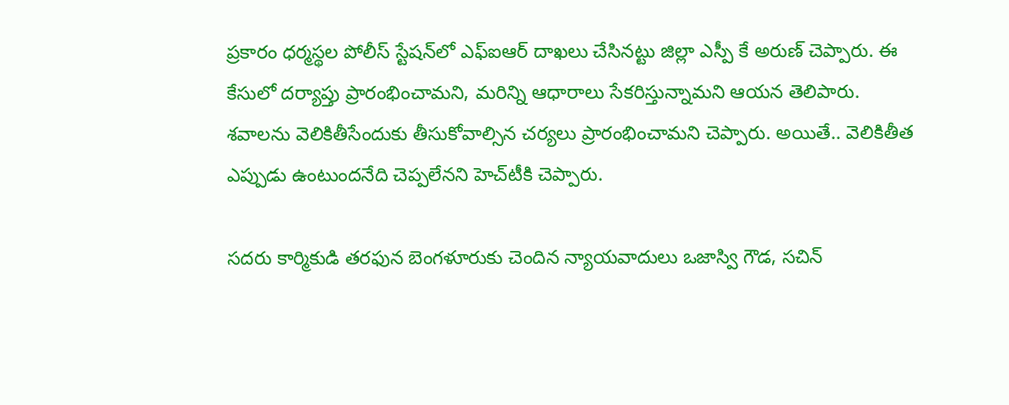ప్రకారం ధర్మస్థల పోలీస్‌ స్టేషన్‌లో ఎఫ్‌ఐఆర్‌ దాఖలు చేసినట్టు జిల్లా ఎస్పీ కే అరుణ్‌ చెప్పారు. ఈ కేసులో దర్యాప్తు ప్రారంభించామని, మరిన్ని ఆధారాలు సేకరిస్తున్నామని ఆయన తెలిపారు. శవాలను వెలికితీసేందుకు తీసుకోవాల్సిన చర్యలు ప్రారంభించామని చెప్పారు. అయితే.. వెలికితీత ఎప్పుడు ఉంటుందనేది చెప్పలేనని హెచ్‌టీకి చెప్పారు.

సదరు కార్మికుడి తరఫున బెంగళూరుకు చెందిన న్యాయవాదులు ఒజాస్వి గౌడ, సచిన్‌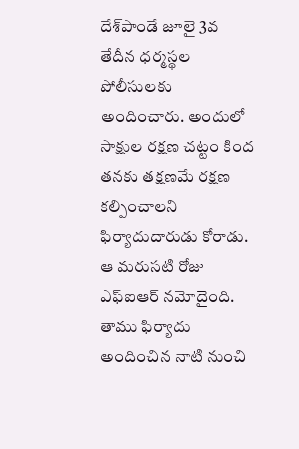దేశ్‌పాండే జూలై 3వ తేదీన ధర్మస్థల పోలీసులకు అందించారు. అందులో సాక్షుల రక్షణ చట్టం కింద తనకు తక్షణమే రక్షణ కల్పించాలని ఫిర్యాదుదారుడు కోరాడు. ఆ మరుసటి రోజు ఎఫ్‌ఐఆర్‌ నమోదైంది. తాము ఫిర్యాదు అందించిన నాటి నుంచి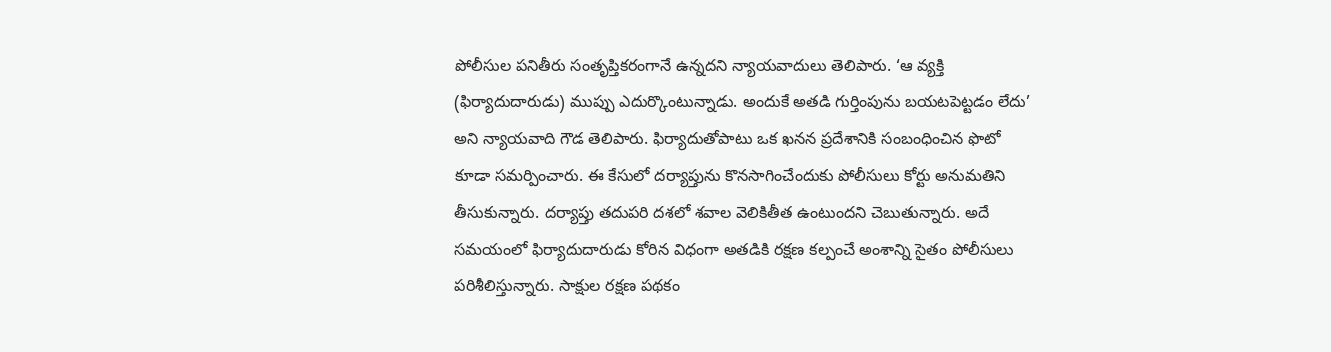పోలీసుల పనితీరు సంతృప్తికరంగానే ఉన్నదని న్యాయవాదులు తెలిపారు. ‘ఆ వ్యక్తి (ఫిర్యాదుదారుడు) ముప్పు ఎదుర్కొంటున్నాడు. అందుకే అతడి గుర్తింపును బయటపెట్టడం లేదు’ అని న్యాయవాది గౌడ తెలిపారు. ఫిర్యాదుతోపాటు ఒక ఖనన ప్రదేశానికి సంబంధించిన ఫొటో కూడా సమర్పించారు. ఈ కేసులో దర్యాప్తును కొనసాగించేందుకు పోలీసులు కోర్టు అనుమతిని తీసుకున్నారు. దర్యాప్తు తదుపరి దశలో శవాల వెలికితీత ఉంటుందని చెబుతున్నారు. అదే సమయంలో ఫిర్యాదుదారుడు కోరిన విధంగా అతడికి రక్షణ కల్పంచే అంశాన్ని సైతం పోలీసులు పరిశీలిస్తున్నారు. సాక్షుల రక్షణ పథకం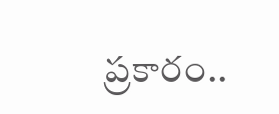ప్రకారం..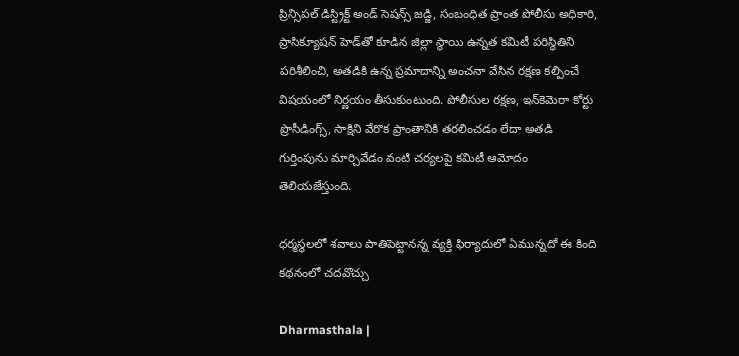ప్రిన్సిపల్‌ డిస్ట్రిక్ట్ అండ్‌ సెషన్స్‌ జడ్జి, సంబంధిత ప్రాంత పోలీసు అధికారి, ప్రాసిక్యూషన్‌ హెడ్‌తో కూడిన జిల్లా స్థాయి ఉన్నత కమిటీ పరిస్థితిని పరిశీలించి, అతడికి ఉన్న ప్రమాదాన్ని అంచనా వేసిన రక్షణ కల్పించే విషయంలో నిర్ణయం తీసుకుంటుంది. పోలీసుల రక్షణ, ఇన్‌కెమెరా కోర్టు ప్రొసీడింగ్స్‌, సాక్షిని వేరొక ప్రాంతానికి తరలించడం లేదా అతడి గుర్తింపును మార్చివేడం వంటి చర్యలపై కమిటీ ఆమోదం తెలియజేస్తుంది.

ధర్మస్థలలో శవాలు పాతిపెట్టానన్న వ్యక్తి ఫిర్యాదులో ఏమున్నదో ఈ కింది కథనంలో చదవొచ్చు

Dharmasthala |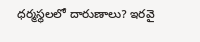ధర్మస్థలలో దారుణాలు? ఇరవై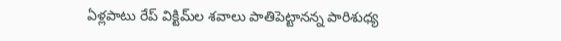ఏళ్లపాటు రేప్‌ విక్టిమ్‌ల శవాలు పాతిపెట్టానన్న పారిశుధ్య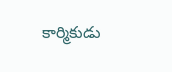కార్మికుడు